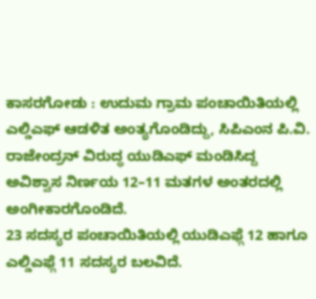ಕಾಸರಗೋಡು : ಉದುಮ ಗ್ರಾಮ ಪಂಚಾಯಿತಿಯಲ್ಲಿ ಎಲ್ಡಿಎಫ್ ಆಡಳಿತ ಅಂತ್ಯಗೊಂಡಿದ್ದು, ಸಿಪಿಎಂನ ಪಿ.ವಿ. ರಾಜೇಂದ್ರನ್ ವಿರುದ್ಧ ಯುಡಿಎಫ್ ಮಂಡಿಸಿದ್ದ ಅವಿಶ್ವಾಸ ನಿರ್ಣಯ 12–11 ಮತಗಳ ಅಂತರದಲ್ಲಿ ಅಂಗೀಕಾರಗೊಂಡಿದೆ.
23 ಸದಸ್ಯರ ಪಂಚಾಯಿತಿಯಲ್ಲಿ ಯುಡಿಎಫ್ಗೆ 12 ಹಾಗೂ ಎಲ್ಡಿಎಫ್ಗೆ 11 ಸದಸ್ಯರ ಬಲವಿದೆ.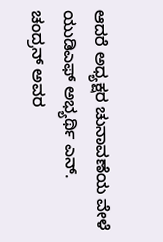ಆದರೆ ಅಧ್ಯಕ್ಷರ ಚುನಾವಣೆಯ ವೇಳೆ ಯುಡಿಎಫ್ ಅಭ್ಯರ್ಥಿ ಎನ್. ಚಂದ್ರನ್ ಅವರ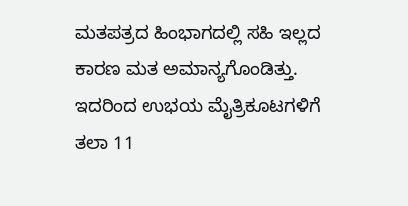ಮತಪತ್ರದ ಹಿಂಭಾಗದಲ್ಲಿ ಸಹಿ ಇಲ್ಲದ ಕಾರಣ ಮತ ಅಮಾನ್ಯಗೊಂಡಿತ್ತು. ಇದರಿಂದ ಉಭಯ ಮೈತ್ರಿಕೂಟಗಳಿಗೆ ತಲಾ 11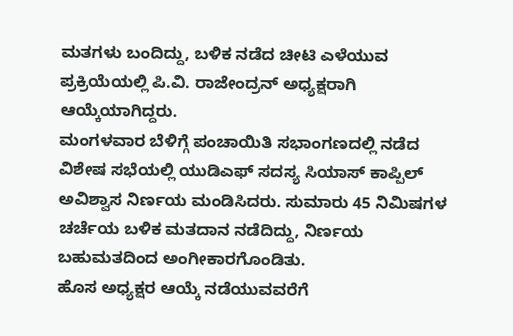ಮತಗಳು ಬಂದಿದ್ದು, ಬಳಿಕ ನಡೆದ ಚೀಟಿ ಎಳೆಯುವ ಪ್ರಕ್ರಿಯೆಯಲ್ಲಿ ಪಿ.ವಿ. ರಾಜೇಂದ್ರನ್ ಅಧ್ಯಕ್ಷರಾಗಿ ಆಯ್ಕೆಯಾಗಿದ್ದರು.
ಮಂಗಳವಾರ ಬೆಳಿಗ್ಗೆ ಪಂಚಾಯಿತಿ ಸಭಾಂಗಣದಲ್ಲಿ ನಡೆದ ವಿಶೇಷ ಸಭೆಯಲ್ಲಿ ಯುಡಿಎಫ್ ಸದಸ್ಯ ಸಿಯಾಸ್ ಕಾಪ್ಪಿಲ್ ಅವಿಶ್ವಾಸ ನಿರ್ಣಯ ಮಂಡಿಸಿದರು. ಸುಮಾರು 45 ನಿಮಿಷಗಳ ಚರ್ಚೆಯ ಬಳಿಕ ಮತದಾನ ನಡೆದಿದ್ದು, ನಿರ್ಣಯ ಬಹುಮತದಿಂದ ಅಂಗೀಕಾರಗೊಂಡಿತು.
ಹೊಸ ಅಧ್ಯಕ್ಷರ ಆಯ್ಕೆ ನಡೆಯುವವರೆಗೆ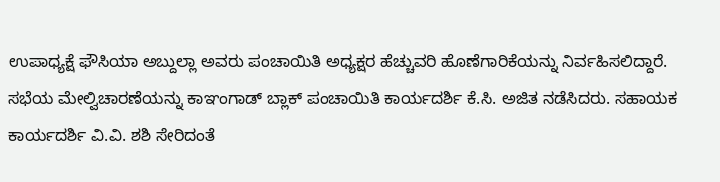ಉಪಾಧ್ಯಕ್ಷೆ ಫೌಸಿಯಾ ಅಬ್ದುಲ್ಲಾ ಅವರು ಪಂಚಾಯಿತಿ ಅಧ್ಯಕ್ಷರ ಹೆಚ್ಚುವರಿ ಹೊಣೆಗಾರಿಕೆಯನ್ನು ನಿರ್ವಹಿಸಲಿದ್ದಾರೆ.
ಸಭೆಯ ಮೇಲ್ವಿಚಾರಣೆಯನ್ನು ಕಾಞಂಗಾಡ್ ಬ್ಲಾಕ್ ಪಂಚಾಯಿತಿ ಕಾರ್ಯದರ್ಶಿ ಕೆ.ಸಿ. ಅಜಿತ ನಡೆಸಿದರು. ಸಹಾಯಕ ಕಾರ್ಯದರ್ಶಿ ವಿ.ವಿ. ಶಶಿ ಸೇರಿದಂತೆ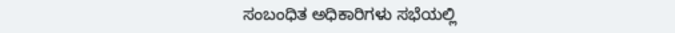ಸಂಬಂಧಿತ ಅಧಿಕಾರಿಗಳು ಸಭೆಯಲ್ಲಿ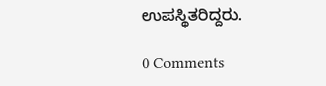ಉಪಸ್ಥಿತರಿದ್ದರು.

0 Comments